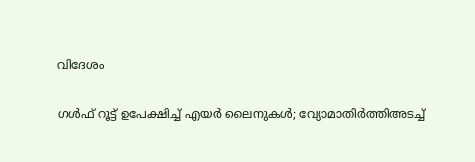വിദേശം

ഗള്‍ഫ് റൂട്ട് ഉപേക്ഷിച്ച് എയര്‍ ലൈനുകള്‍; വ്യോമാതിര്‍ത്തിഅടച്ച്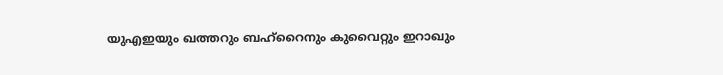യുഎഇയും ഖത്തറും ബഹ്റൈനും കുവൈറ്റും ഇറാഖും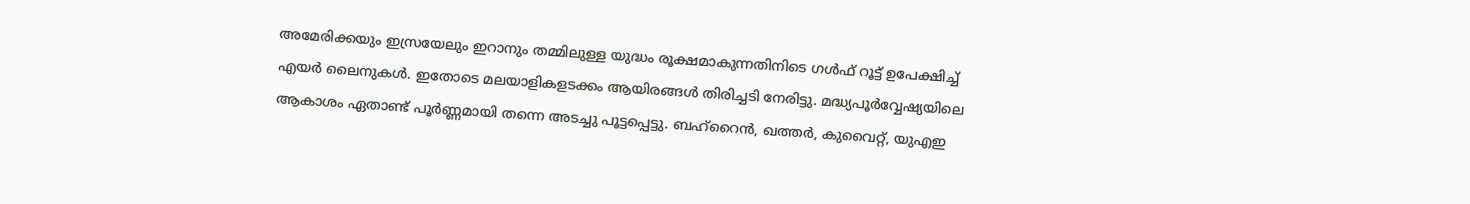അമേരിക്കയും ഇസ്രയേലും ഇറാനും തമ്മിലുള്ള യുദ്ധം രൂക്ഷമാകുന്നതിനിടെ ഗള്‍ഫ് റൂട്ട് ഉപേക്ഷിച്ച് എയര്‍ ലൈനുകള്‍. ഇതോടെ മലയാളികളടക്കം ആയിരങ്ങള്‍ തിരിച്ചടി നേരിട്ടു. മദ്ധ്യപൂര്‍വ്വേഷ്യയിലെ ആകാശം ഏതാണ്ട് പൂര്‍ണ്ണമായി തന്നെ അടച്ചു പൂട്ടപ്പെട്ടു. ബഹ്‌റൈന്‍, ഖത്തര്‍, കുവൈറ്റ്, യുഎഇ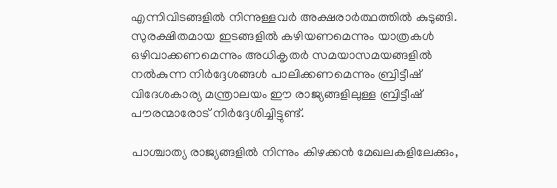എന്നിവിടങ്ങളില്‍ നിന്നുള്ളവര്‍ അക്ഷരാര്‍ത്ഥത്തില്‍ കുടുങ്ങി. സുരക്ഷിതമായ ഇടങ്ങളില്‍ കഴിയണമെന്നും യാത്രകള്‍ ഒഴിവാക്കണമെന്നും അധികൃതര്‍ സമയാസമയങ്ങളില്‍ നല്‍കുന്ന നിര്‍ദ്ദേശങ്ങള്‍ പാലിക്കണമെന്നും ബ്രിട്ടീഷ് വിദേശകാര്യ മന്ത്രാലയം ഈ രാജ്യങ്ങളിലുള്ള ബ്രിട്ടീഷ് പൗരന്മാരോട് നിര്‍ദ്ദേശിച്ചിട്ടുണ്ട്.

പാശ്ചാത്യ രാജ്യങ്ങളില്‍ നിന്നും കിഴക്കന്‍ മേഖലകളിലേക്കും,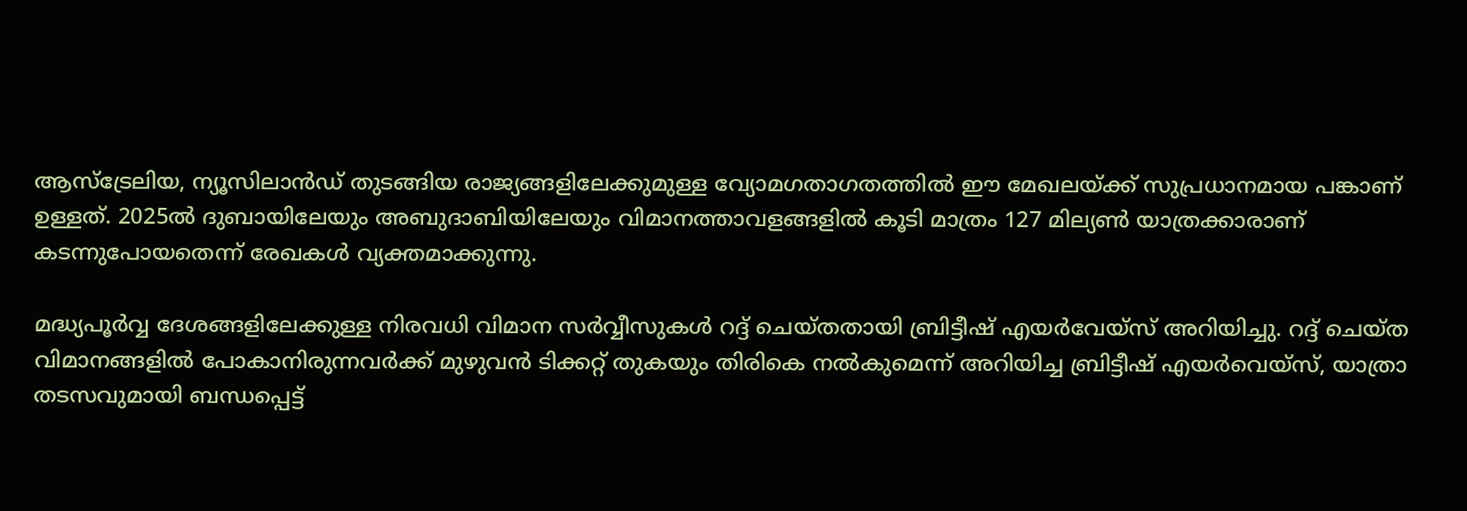ആസ്‌ട്രേലിയ, ന്യൂസിലാന്‍ഡ് തുടങ്ങിയ രാജ്യങ്ങളിലേക്കുമുള്ള വ്യോമഗതാഗതത്തില്‍ ഈ മേഖലയ്ക്ക് സുപ്രധാനമായ പങ്കാണ് ഉള്ളത്. 2025ല്‍ ദുബായിലേയും അബുദാബിയിലേയും വിമാനത്താവളങ്ങളില്‍ കൂടി മാത്രം 127 മില്യണ്‍ യാത്രക്കാരാണ് കടന്നുപോയതെന്ന് രേഖകള്‍ വ്യക്തമാക്കുന്നു.

മദ്ധ്യപൂര്‍വ്വ ദേശങ്ങളിലേക്കുള്ള നിരവധി വിമാന സര്‍വ്വീസുകള്‍ റദ്ദ് ചെയ്തതായി ബ്രിട്ടീഷ് എയര്‍വേയ്‌സ് അറിയിച്ചു. റദ്ദ് ചെയ്ത വിമാനങ്ങളില്‍ പോകാനിരുന്നവര്‍ക്ക് മുഴുവന്‍ ടിക്കറ്റ് തുകയും തിരികെ നല്‍കുമെന്ന് അറിയിച്ച ബ്രിട്ടീഷ് എയര്‍വെയ്‌സ്, യാത്രാ തടസവുമായി ബന്ധപ്പെട്ട്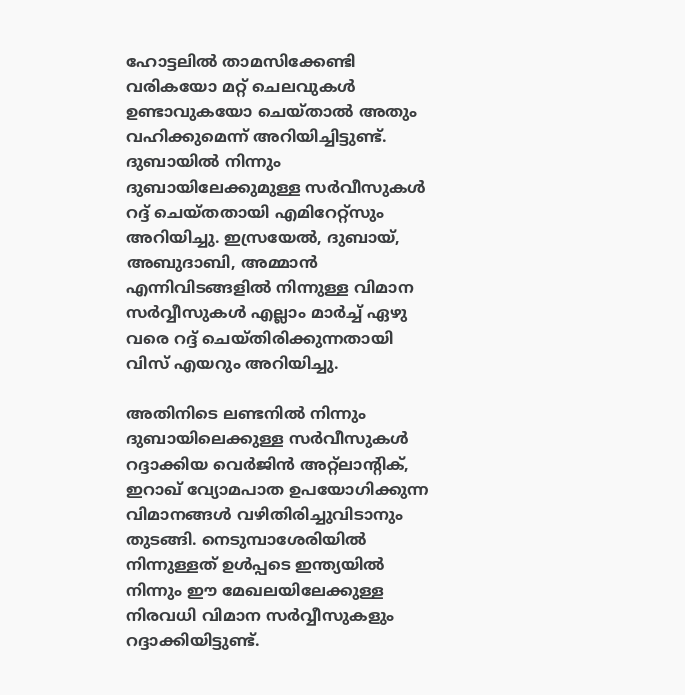ഹോട്ടലില്‍ താമസിക്കേണ്ടി വരികയോ മറ്റ് ചെലവുകള്‍ ഉണ്ടാവുകയോ ചെയ്താല്‍ അതും വഹിക്കുമെന്ന് അറിയിച്ചിട്ടുണ്ട്. ദുബായില്‍ നിന്നും ദുബായിലേക്കുമുള്ള സര്‍വീസുകള്‍ റദ്ദ് ചെയ്തതായി എമിറേറ്റ്‌സും അറിയിച്ചു. ഇസ്രയേല്‍, ദുബായ്, അബുദാബി, അമ്മാന്‍ എന്നിവിടങ്ങളില്‍ നിന്നുള്ള വിമാന സര്‍വ്വീസുകള്‍ എല്ലാം മാര്‍ച്ച് ഏഴു വരെ റദ്ദ് ചെയ്തിരിക്കുന്നതായി വിസ് എയറും അറിയിച്ചു.

അതിനിടെ ലണ്ടനില്‍ നിന്നും ദുബായിലെക്കുള്ള സര്‍വീസുകള്‍ റദ്ദാക്കിയ വെര്‍ജിന്‍ അറ്റ്‌ലാന്റിക്, ഇറാഖ് വ്യോമപാത ഉപയോഗിക്കുന്ന വിമാനങ്ങള്‍ വഴിതിരിച്ചുവിടാനും തുടങ്ങി. നെടുമ്പാശേരിയില്‍ നിന്നുള്ളത് ഉള്‍പ്പടെ ഇന്ത്യയില്‍ നിന്നും ഈ മേഖലയിലേക്കുള്ള നിരവധി വിമാന സര്‍വ്വീസുകളും റദ്ദാക്കിയിട്ടുണ്ട്.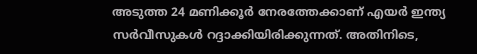അടുത്ത 24 മണിക്കൂര്‍ നേരത്തേക്കാണ് എയര്‍ ഇന്ത്യ സര്‍വീസുകള്‍ റദ്ദാക്കിയിരിക്കുന്നത്. അതിനിടെ,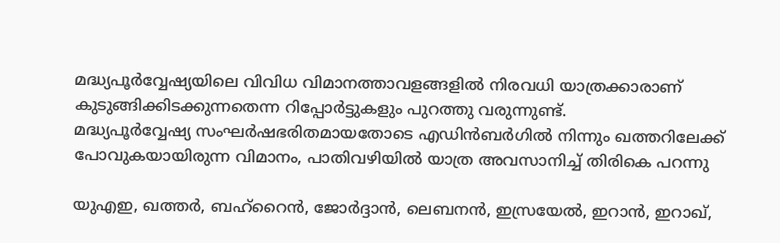മദ്ധ്യപൂര്‍വ്വേഷ്യയിലെ വിവിധ വിമാനത്താവളങ്ങളില്‍ നിരവധി യാത്രക്കാരാണ് കുടുങ്ങിക്കിടക്കുന്നതെന്ന റിപ്പോര്‍ട്ടുകളും പുറത്തു വരുന്നുണ്ട്.
മദ്ധ്യപൂര്‍വ്വേഷ്യ സംഘര്‍ഷഭരിതമായതോടെ എഡിന്‍ബര്‍ഗില്‍ നിന്നും ഖത്തറിലേക്ക് പോവുകയായിരുന്ന വിമാനം, പാതിവഴിയില്‍ യാത്ര അവസാനിച്ച് തിരികെ പറന്നു

യുഎഇ, ഖത്തര്‍, ബഹ്‌റൈന്‍, ജോര്‍ദ്ദാന്‍, ലെബനന്‍, ഇസ്രയേല്‍, ഇറാന്‍, ഇറാഖ്,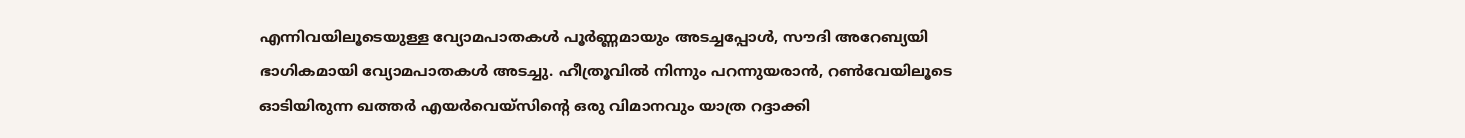എന്നിവയിലൂടെയുള്ള വ്യോമപാതകള്‍ പൂര്‍ണ്ണമായും അടച്ചപ്പോള്‍, സൗദി അറേബ്യയി ഭാഗികമായി വ്യോമപാതകള്‍ അടച്ചു. ഹീത്രൂവില്‍ നിന്നും പറന്നുയരാന്‍, റണ്‍വേയിലൂടെ ഓടിയിരുന്ന ഖത്തര്‍ എയര്‍വെയ്‌സിന്റെ ഒരു വിമാനവും യാത്ര റദ്ദാക്കി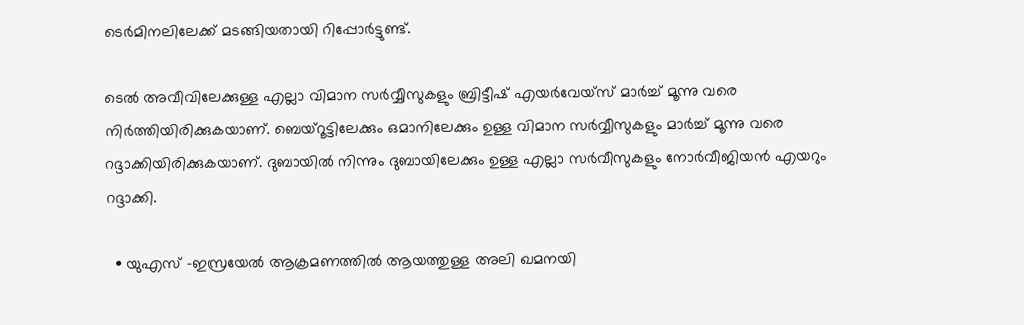ടെര്‍മിനലിലേക്ക് മടങ്ങിയതായി റിപ്പോര്‍ട്ടുണ്ട്.

ടെല്‍ അവീവിലേക്കുള്ള എല്ലാ വിമാന സര്‍വ്വീസുകളും ബ്രിട്ടീഷ് എയര്‍വേയ്‌സ് മാര്‍ച്ച് മൂന്നു വരെ നിര്‍ത്തിയിരിക്കുകയാണ്. ബെയ്‌റൂട്ടിലേക്കും ഒമാനിലേക്കും ഉള്ള വിമാന സര്‍വ്വീസുകളും മാര്‍ച്ച് മൂന്നു വരെ റദ്ദാക്കിയിരിക്കുകയാണ്. ദുബായില്‍ നിന്നും ദുബായിലേക്കും ഉള്ള എല്ലാ സര്‍വീസുകളും നോര്‍വീജിയന്‍ എയറും റദ്ദാക്കി.

  • യുഎസ് -ഇസ്രയേല്‍ ആക്രമണത്തില്‍ ആയത്തുള്ള അലി ഖമനയി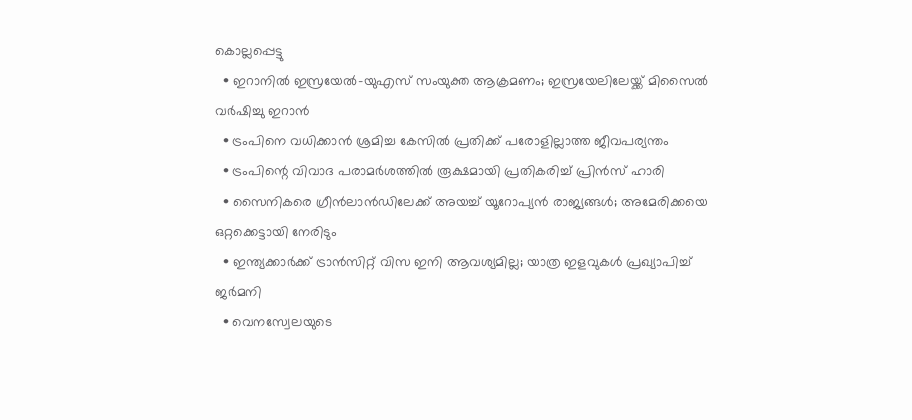കൊല്ലപ്പെട്ടു
  • ഇറാനില്‍ ഇസ്രയേല്‍-യുഎസ് സംയുക്ത ആക്രമണം; ഇസ്രയേലിലേയ്ക്ക് മിസൈല്‍ വര്‍ഷിച്ചു ഇറാന്‍
  • ട്രംപിനെ വധിക്കാന്‍ ശ്രമിച്ച കേസില്‍ പ്രതിക്ക് പരോളില്ലാത്ത ജീവപര്യന്തം
  • ട്രംപിന്റെ വിവാദ പരാമര്‍ശത്തില്‍ രൂക്ഷമായി പ്രതികരിച്ച് പ്രിന്‍സ് ഹാരി
  • സൈനികരെ ഗ്രീന്‍ലാന്‍ഡിലേക്ക് അയച്ച് യൂറോപ്യന്‍ രാജ്യങ്ങള്‍; അമേരിക്കയെ ഒറ്റക്കെട്ടായി നേരിടും
  • ഇന്ത്യക്കാര്‍ക്ക് ട്രാന്‍സിറ്റ് വിസ ഇനി ആവശ്യമില്ല; യാത്ര ഇളവുകള്‍ പ്രഖ്യാപിച്ച് ജര്‍മനി
  • വെനസ്വേലയുടെ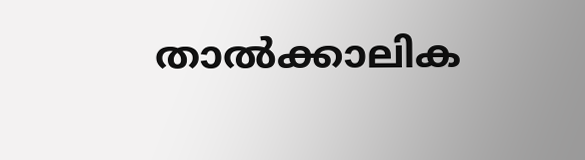താല്‍ക്കാലിക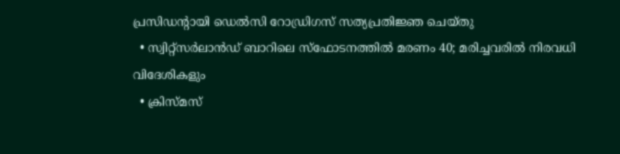പ്രസിഡന്റായി ഡെല്‍സി റോഡ്രിഗസ് സത്യപ്രതിജ്ഞ ചെയ്തു
  • സ്വിറ്റ്‌സര്‍ലാന്‍ഡ് ബാറിലെ സ്‌ഫോടനത്തില്‍ മരണം 40; മരിച്ചവരില്‍ നിരവധി വിദേശികളും
  • ക്രിസ്മസ്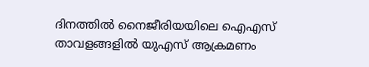ദിനത്തില്‍ നൈജീരിയയിലെ ഐഎസ് താവളങ്ങളില്‍ യുഎസ് ആക്രമണം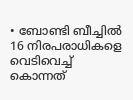• ബോണ്ടി ബീച്ചില്‍ 16 നിരപരാധികളെ വെടിവെച്ച് കൊന്നത്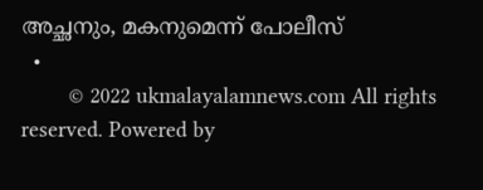അച്ഛനും, മകനുമെന്ന് പോലീസ്
  •
        © 2022 ukmalayalamnews.com All rights reserved. Powered by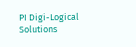PI Digi-Logical Solutions